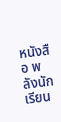หนังสือ พลังนักเรียน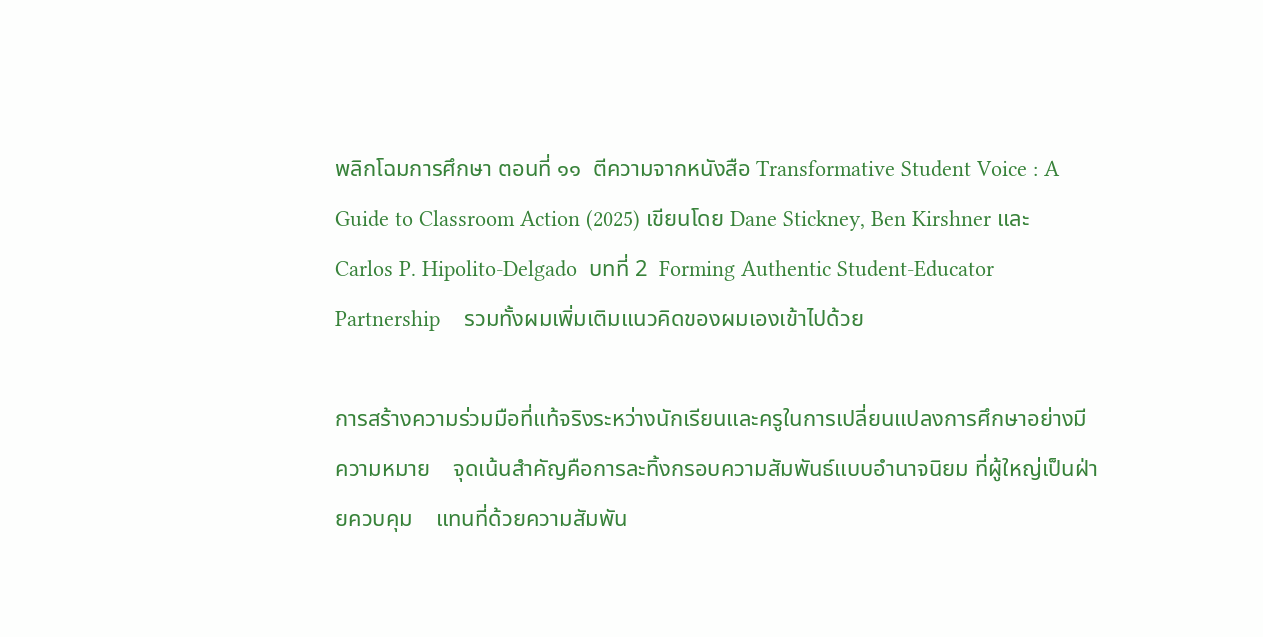พลิกโฉมการศึกษา ตอนที่ ๑๑  ตีความจากหนังสือ Transformative Student Voice : A Guide to Classroom Action (2025) เขียนโดย Dane Stickney, Ben Kirshner และ Carlos P. Hipolito-Delgado  บทที่ 2  Forming Authentic Student-Educator Partnership    รวมทั้งผมเพิ่มเติมแนวคิดของผมเองเข้าไปด้วย

การสร้างความร่วมมือที่แท้จริงระหว่างนักเรียนและครูในการเปลี่ยนแปลงการศึกษาอย่างมีความหมาย    จุดเน้นสำคัญคือการละทิ้งกรอบความสัมพันธ์แบบอำนาจนิยม ที่ผู้ใหญ่เป็นฝ่ายควบคุม    แทนที่ด้วยความสัมพัน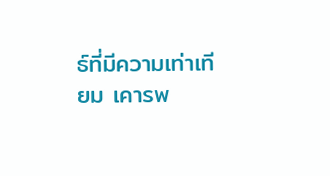ธ์ที่มีความเท่าเทียม เคารพ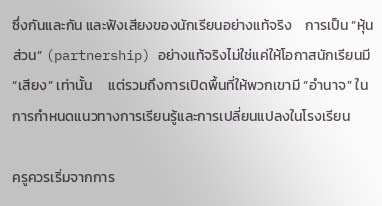ซึ่งกันและกัน และฟังเสียงของนักเรียนอย่างแท้จริง    การเป็น “หุ้นส่วน” (partnership) อย่างแท้จริงไม่ใช่แค่ให้โอกาสนักเรียนมี “เสียง” เท่านั้น     แต่รวมถึงการเปิดพื้นที่ให้พวกเขามี “อำนาจ” ในการกำหนดแนวทางการเรียนรู้และการเปลี่ยนแปลงในโรงเรียน

ครูควรเริ่มจากการ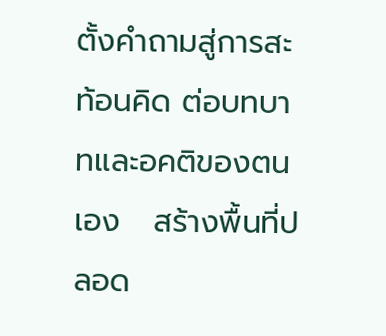ตั้งคำถามสู่การสะท้อนคิด ต่อบทบาทและอคติของตนเอง   สร้างพื้นที่ปลอด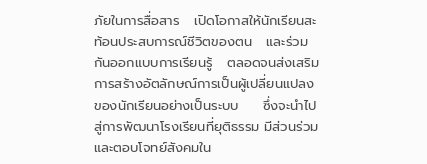ภัยในการสื่อสาร   เปิดโอกาสให้นักเรียนสะท้อนประสบการณ์ชีวิตของตน   และร่วมกันออกแบบการเรียนรู้   ตลอดจนส่งเสริมการสร้างอัตลักษณ์การเป็นผู้เปลี่ยนแปลงของนักเรียนอย่างเป็นระบบ     ซึ่งจะนำไปสู่การพัฒนาโรงเรียนที่ยุติธรรม มีส่วนร่วม และตอบโจทย์สังคมใน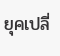ยุคเปลี่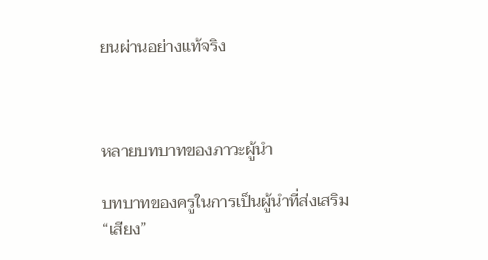ยนผ่านอย่างแท้จริง



หลายบทบาทของภาวะผู้นำ

บทบาทของครูในการเป็นผู้นำที่ส่งเสริม “เสียง”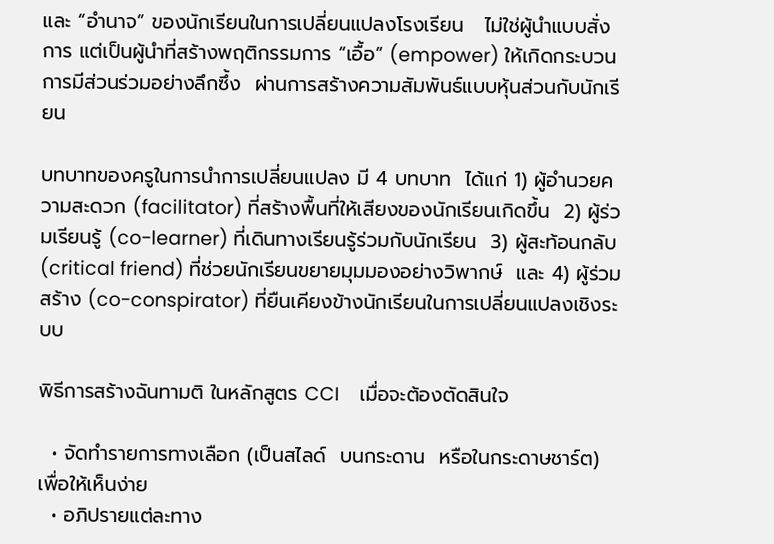และ “อำนาจ” ของนักเรียนในการเปลี่ยนแปลงโรงเรียน   ไม่ใช่ผู้นำแบบสั่งการ แต่เป็นผู้นำที่สร้างพฤติกรรมการ “เอื้อ” (empower) ให้เกิดกระบวนการมีส่วนร่วมอย่างลึกซึ้ง  ผ่านการสร้างความสัมพันธ์แบบหุ้นส่วนกับนักเรียน

บทบาทของครูในการนำการเปลี่ยนแปลง มี 4 บทบาท  ได้แก่ 1) ผู้อำนวยความสะดวก (facilitator) ที่สร้างพื้นที่ให้เสียงของนักเรียนเกิดขึ้น  2) ผู้ร่วมเรียนรู้ (co-learner) ที่เดินทางเรียนรู้ร่วมกับนักเรียน  3) ผู้สะท้อนกลับ (critical friend) ที่ช่วยนักเรียนขยายมุมมองอย่างวิพากษ์  และ 4) ผู้ร่วมสร้าง (co-conspirator) ที่ยืนเคียงข้างนักเรียนในการเปลี่ยนแปลงเชิงระบบ

พิธีการสร้างฉันทามติ ในหลักสูตร CCI    เมื่อจะต้องตัดสินใจ

  • จัดทำรายการทางเลือก (เป็นสไลด์  บนกระดาน  หรือในกระดาษชาร์ต)    เพื่อให้เห็นง่าย
  • อภิปรายแต่ละทาง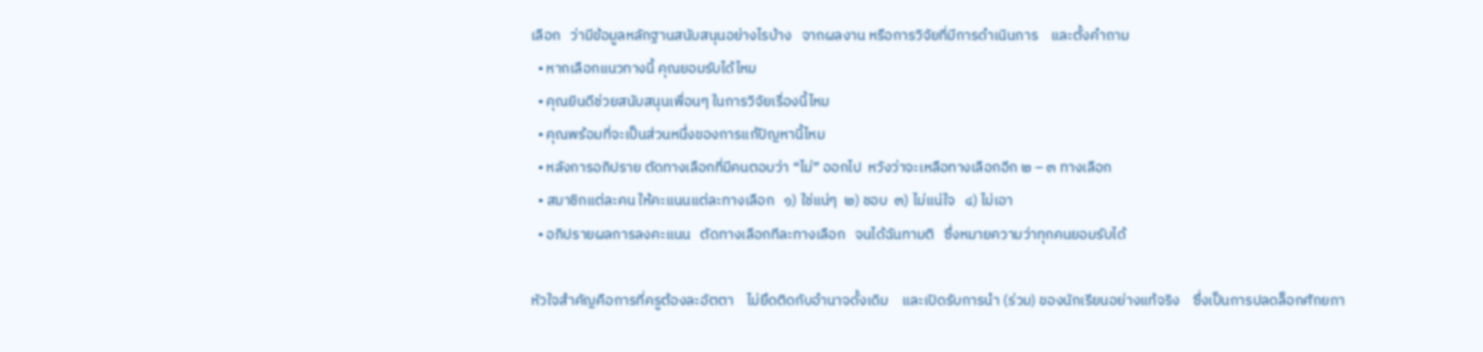เลือก   ว่ามีข้อมูลหลักฐานสนับสนุนอย่างไรบ้าง   จากผลงาน หรือการวิจัยที่มีการดำเนินการ    และตั้งคำถาม
  • หากเลือกแนวทางนี้ คุณยอมรับได้ไหม
  • คุณยินดีช่วยสนับสนุนเพื่อนๆ ในการวิจัยเรื่องนี้ไหม
  • คุณพร้อมที่จะเป็นส่วนหนึ่งของการแก้ปัญหานี้ไหม
  • หลังการอภิปราย ตัดทางเลือกที่มีคนตอบว่า “ไม่” ออกไป  หวังว่าจะเหลือทางเลือกอีก ๒ – ๓ ทางเลือก
  • สมาชิกแต่ละคน ให้คะแนนแต่ละทางเลือก   ๑) ใช่แน่ๆ  ๒) ชอบ  ๓) ไม่แน่ใจ   ๔) ไม่เอา
  • อภิปรายผลการลงคะแนน   ตัดทางเลือกทีละทางเลือก   จนได้ฉันทามติ   ซึ่งหมายความว่าทุกคนยอมรับได้

หัวใจสำคัญคือการที่ครูต้องละอัตตา    ไม่ยึดติดกับอำนาจดั้งเดิม    และเปิดรับการนำ (ร่วม) ของนักเรียนอย่างแท้จริง    ซึ่งเป็นการปลดล็อกศักยภา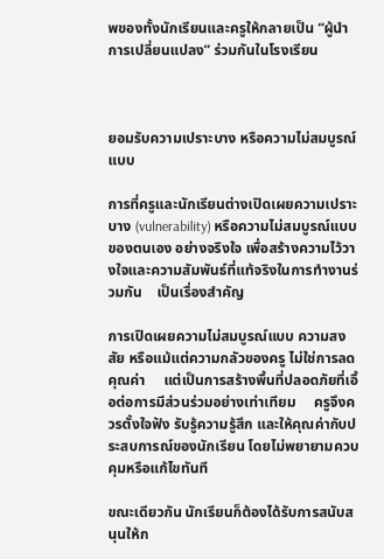พของทั้งนักเรียนและครูให้กลายเป็น “ผู้นำการเปลี่ยนแปลง” ร่วมกันในโรงเรียน



ยอมรับความเปราะบาง หรือความไม่สมบูรณ์แบบ

การที่ครูและนักเรียนต่างเปิดเผยความเปราะบาง (vulnerability) หรือความไม่สมบูรณ์แบบของตนเอง อย่างจริงใจ เพื่อสร้างความไว้วางใจและความสัมพันธ์ที่แท้จริงในการทำงานร่วมกัน    เป็นเรื่องสำคัญ

การเปิดเผยความไม่สมบูรณ์แบบ ความสงสัย หรือแม้แต่ความกลัวของครู ไม่ใช่การลดคุณค่า     แต่เป็นการสร้างพื้นที่ปลอดภัยที่เอื้อต่อการมีส่วนร่วมอย่างเท่าเทียม     ครูจึงควรตั้งใจฟัง รับรู้ความรู้สึก และให้คุณค่ากับประสบการณ์ของนักเรียน โดยไม่พยายามควบคุมหรือแก้ไขทันที

ขณะเดียวกัน นักเรียนก็ต้องได้รับการสนับสนุนให้ก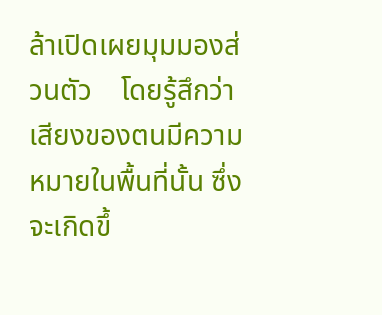ล้าเปิดเผยมุมมองส่วนตัว    โดยรู้สึกว่าเสียงของตนมีความหมายในพื้นที่นั้น ซึ่งจะเกิดขึ้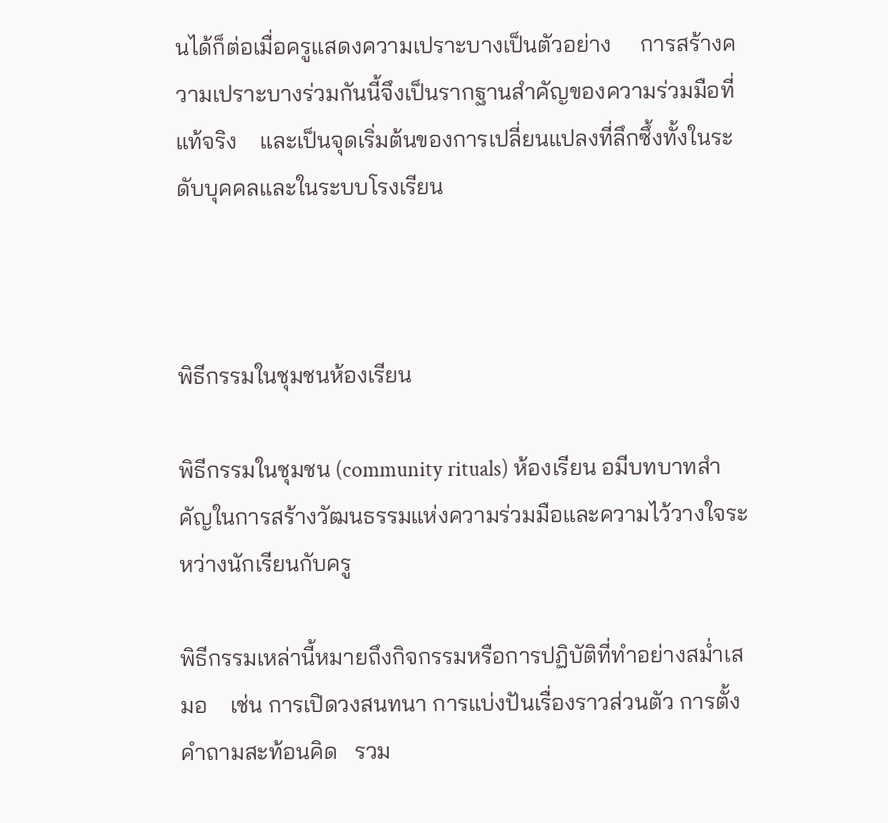นได้ก็ต่อเมื่อครูแสดงความเปราะบางเป็นตัวอย่าง     การสร้างความเปราะบางร่วมกันนี้จึงเป็นรากฐานสำคัญของความร่วมมือที่แท้จริง    และเป็นจุดเริ่มต้นของการเปลี่ยนแปลงที่ลึกซึ้งทั้งในระดับบุคคลและในระบบโรงเรียน



พิธีกรรมในชุมชนห้องเรียน

พิธีกรรมในชุมชน (community rituals) ห้องเรียน อมีบทบาทสำคัญในการสร้างวัฒนธรรมแห่งความร่วมมือและความไว้วางใจระหว่างนักเรียนกับครู

พิธีกรรมเหล่านี้หมายถึงกิจกรรมหรือการปฏิบัติที่ทำอย่างสม่ำเสมอ    เช่น การเปิดวงสนทนา การแบ่งปันเรื่องราวส่วนตัว การตั้งคำถามสะท้อนคิด   รวม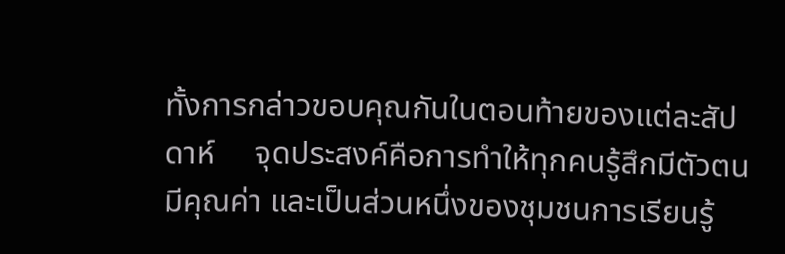ทั้งการกล่าวขอบคุณกันในตอนท้ายของแต่ละสัปดาห์     จุดประสงค์คือการทำให้ทุกคนรู้สึกมีตัวตน มีคุณค่า และเป็นส่วนหนึ่งของชุมชนการเรียนรู้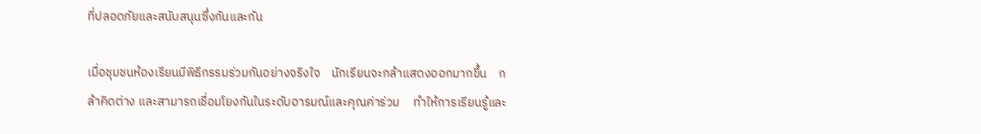ที่ปลอดภัยและสนับสนุนซึ่งกันและกัน

เมื่อชุมชนห้องเรียนมีพิธีกรรมร่วมกันอย่างจริงใจ    นักเรียนจะกล้าแสดงออกมากขึ้น    กล้าคิดต่าง และสามารถเชื่อมโยงกันในระดับอารมณ์และคุณค่าร่วม     ทำให้การเรียนรู้และ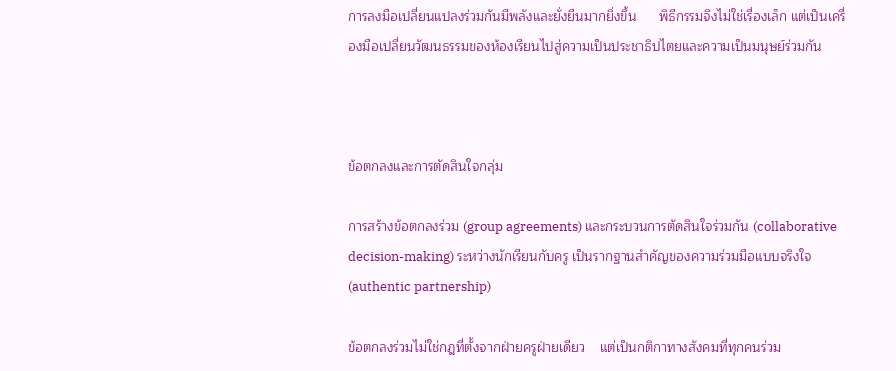การลงมือเปลี่ยนแปลงร่วมกันมีพลังและยั่งยืนมากยิ่งขึ้น      พิธีกรรมจึงไม่ใช่เรื่องเล็ก แต่เป็นเครื่องมือเปลี่ยนวัฒนธรรมของห้องเรียนไปสู่ความเป็นประชาธิปไตยและความเป็นมนุษย์ร่วมกัน



ข้อตกลงและการตัดสินใจกลุ่ม

การสร้างข้อตกลงร่วม (group agreements) และกระบวนการตัดสินใจร่วมกัน (collaborative decision-making) ระหว่างนักเรียนกับครู เป็นรากฐานสำคัญของความร่วมมือแบบจริงใจ (authentic partnership)

ข้อตกลงร่วมไม่ใช่กฎที่ตั้งจากฝ่ายครูฝ่ายเดียว    แต่เป็นกติกาทางสังคมที่ทุกคนร่วม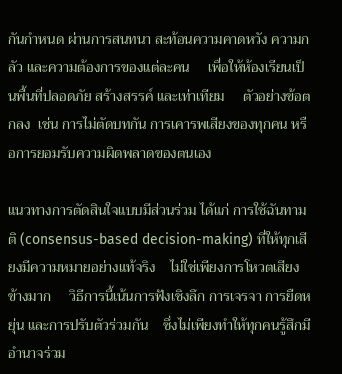กันกำหนด ผ่านการสนทนา สะท้อนความคาดหวัง ความกลัว และความต้องการของแต่ละคน     เพื่อให้ห้องเรียนเป็นพื้นที่ปลอดภัย สร้างสรรค์ และเท่าเทียม     ตัวอย่างข้อตกลง  เช่น การไม่ตัดบทกัน การเคารพเสียงของทุกคน หรือการยอมรับความผิดพลาดของตนเอง

แนวทางการตัดสินใจแบบมีส่วนร่วม ได้แก่ การใช้ฉันทามติ (consensus-based decision-making) ที่ให้ทุกเสียงมีความหมายอย่างแท้จริง    ไม่ใช่เพียงการโหวตเสียงข้างมาก     วิธีการนี้เน้นการฟังเชิงลึก การเจรจา การยืดหยุ่น และการปรับตัวร่วมกัน    ซึ่งไม่เพียงทำให้ทุกคนรู้สึกมีอำนาจร่วม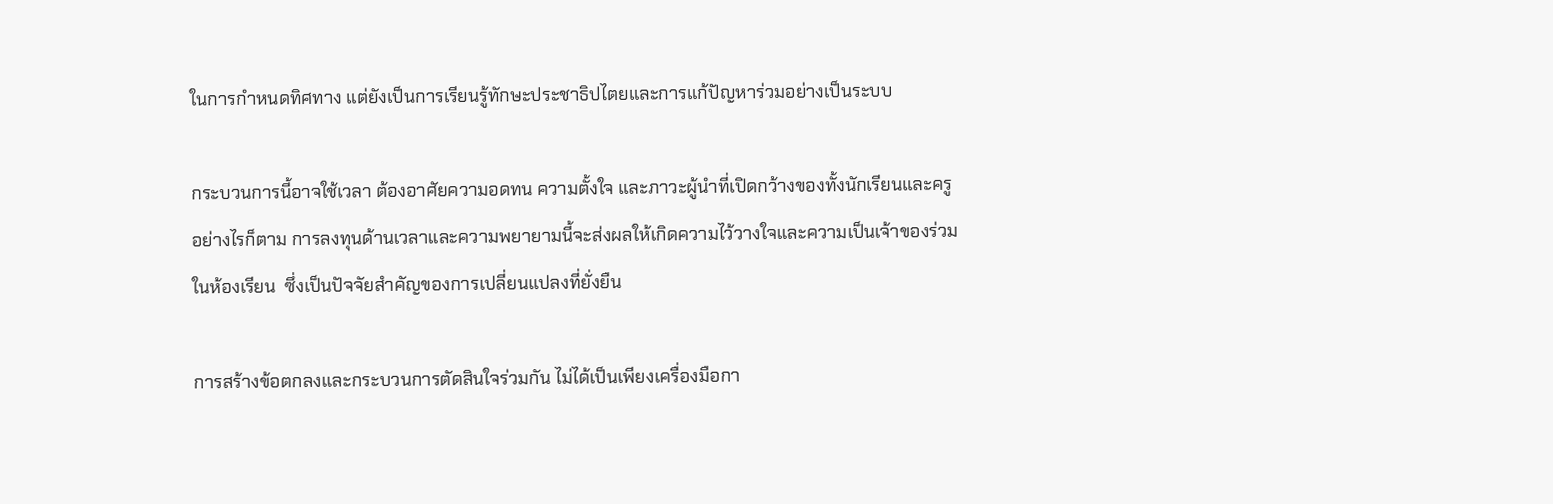ในการกำหนดทิศทาง แต่ยังเป็นการเรียนรู้ทักษะประชาธิปไตยและการแก้ปัญหาร่วมอย่างเป็นระบบ

กระบวนการนี้อาจใช้เวลา ต้องอาศัยความอดทน ความตั้งใจ และภาวะผู้นำที่เปิดกว้างของทั้งนักเรียนและครู     อย่างไรก็ตาม การลงทุนด้านเวลาและความพยายามนี้จะส่งผลให้เกิดความไว้วางใจและความเป็นเจ้าของร่วมในห้องเรียน  ซึ่งเป็นปัจจัยสำคัญของการเปลี่ยนแปลงที่ยั่งยืน

การสร้างข้อตกลงและกระบวนการตัดสินใจร่วมกัน ไม่ได้เป็นเพียงเครื่องมือกา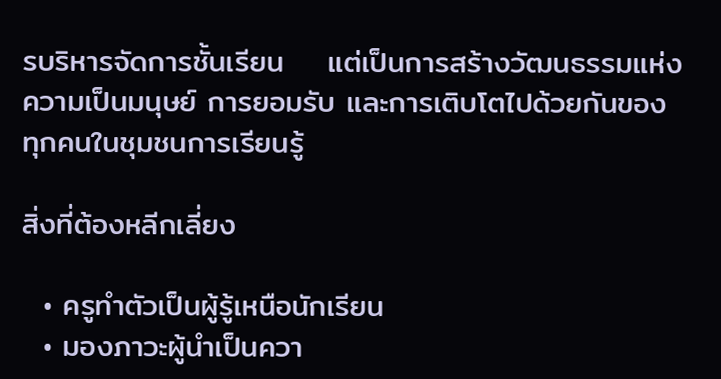รบริหารจัดการชั้นเรียน    แต่เป็นการสร้างวัฒนธรรมแห่งความเป็นมนุษย์ การยอมรับ และการเติบโตไปด้วยกันของทุกคนในชุมชนการเรียนรู้

สิ่งที่ต้องหลีกเลี่ยง

  • ครูทำตัวเป็นผู้รู้เหนือนักเรียน
  • มองภาวะผู้นำเป็นควา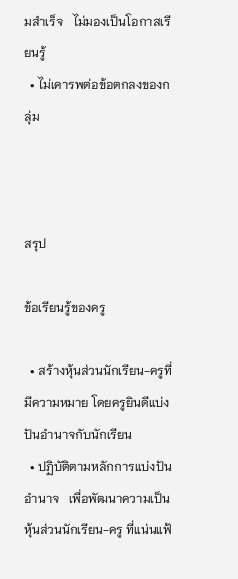มสำเร็จ   ไม่มองเป็นโอกาสเรียนรู้
  • ไม่เคารพต่อข้อตกลงของกลุ่ม



สรุป

ข้อเรียนรู้ของครู

  • สร้างหุ้นส่วนนักเรียน-ครูที่มีความหมาย โดยครูยินดีแบ่งปันอำนาจกับนักเรียน
  • ปฏิบัติตามหลักการแบ่งปันอำนาจ   เพื่อพัฒนาความเป็นหุ้นส่วนนักเรียน-ครู ที่แน่นแฟ้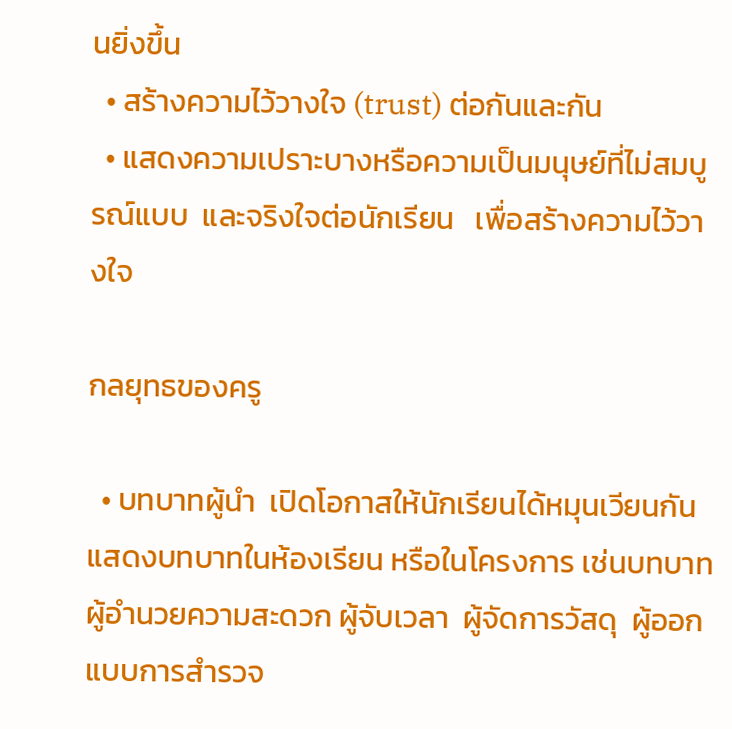นยิ่งขึ้น
  • สร้างความไว้วางใจ (trust) ต่อกันและกัน
  • แสดงความเปราะบางหรือความเป็นมนุษย์ที่ไม่สมบูรณ์แบบ  และจริงใจต่อนักเรียน   เพื่อสร้างความไว้วางใจ

กลยุทธของครู

  • บทบาทผู้นำ  เปิดโอกาสให้นักเรียนได้หมุนเวียนกันแสดงบทบาทในห้องเรียน หรือในโครงการ เช่นบทบาท ผู้อำนวยความสะดวก ผู้จับเวลา  ผู้จัดการวัสดุ  ผู้ออกแบบการสำรวจ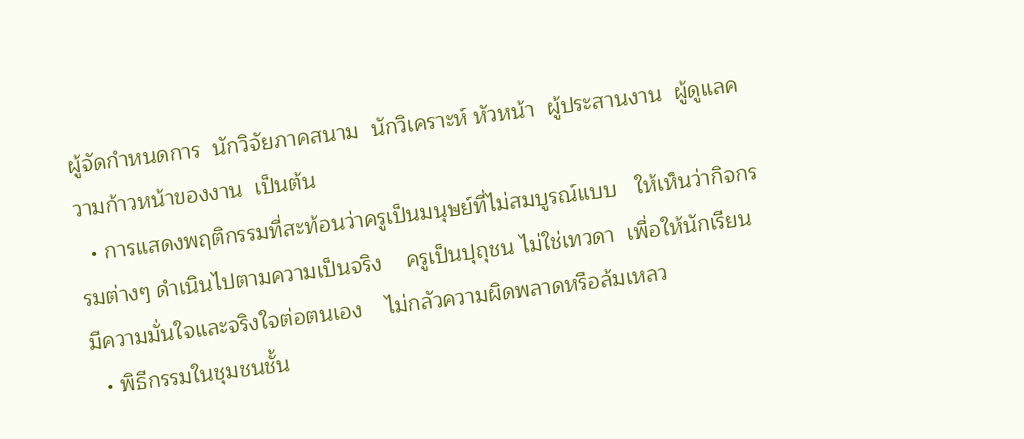ผู้จัดกำหนดการ  นักวิจัยภาคสนาม  นักวิเคราะห์ หัวหน้า  ผู้ประสานงาน  ผู้ดูแลความก้าวหน้าของงาน  เป็นต้น
  • การแสดงพฤติกรรมที่สะท้อนว่าครูเป็นมนุษย์ที่ไม่สมบูรณ์แบบ   ให้เห็นว่ากิจกรรมต่างๆ ดำเนินไปตามความเป็นจริง    ครูเป็นปุถุชน ไม่ใช่เทวดา  เพื่อให้นักเรียนมีความมั่นใจและจริงใจต่อตนเอง    ไม่กลัวความผิดพลาดหรือล้มเหลว
  • พิธีกรรมในชุมชนชั้น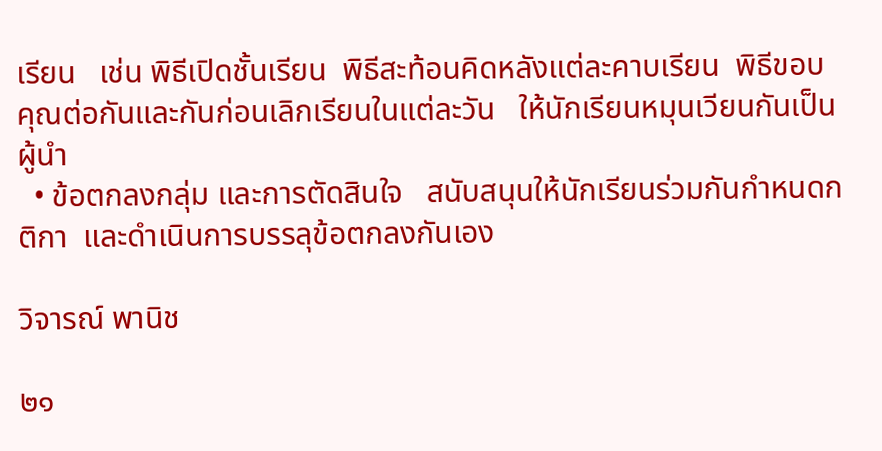เรียน   เช่น พิธีเปิดชั้นเรียน  พิธีสะท้อนคิดหลังแต่ละคาบเรียน  พิธีขอบคุณต่อกันและกันก่อนเลิกเรียนในแต่ละวัน   ให้นักเรียนหมุนเวียนกันเป็นผู้นำ
  • ข้อตกลงกลุ่ม และการตัดสินใจ   สนับสนุนให้นักเรียนร่วมกันกำหนดกติกา  และดำเนินการบรรลุข้อตกลงกันเอง

วิจารณ์ พานิช

๒๑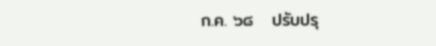ก.ค. ๖๘   ปรับปรุ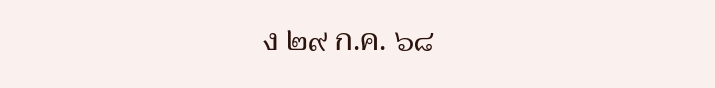ง ๒๙ ก.ค. ๖๘